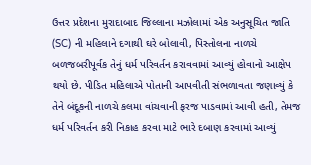ઉત્તર પ્રદેશના મુરાદાબાદ જિલ્લાના મઝોલામાં એક અનુસૂચિત જાતિ (SC) ની મહિલાને દગાથી ઘરે બોલાવી, પિસ્તોલના નાળચે બળજબરીપૂર્વક તેનું ધર્મ પરિવર્તન કરાવવામાં આવ્યું હોવાનો આક્ષેપ થયો છે. પીડિત મહિલાએ પોતાની આપવીતી સંભળાવતા જણાવ્યું કે તેને બંદૂકની નાળચે કલમા વાંચવાની ફરજ પાડવામાં આવી હતી, તેમજ ધર્મ પરિવર્તન કરી નિકાહ કરવા માટે ભારે દબાણ કરવામાં આવ્યું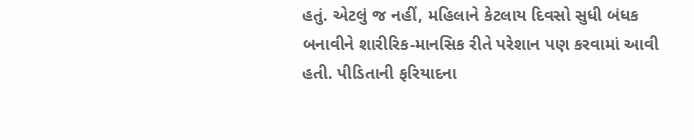હતું. એટલું જ નહીં, મહિલાને કેટલાય દિવસો સુધી બંધક બનાવીને શારીરિક-માનસિક રીતે પરેશાન પણ કરવામાં આવી હતી. પીડિતાની ફરિયાદના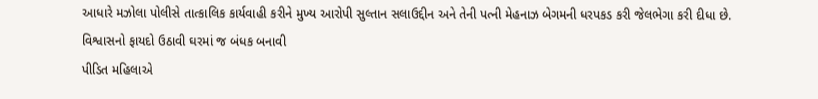આધારે મઝોલા પોલીસે તાત્કાલિક કાર્યવાહી કરીને મુખ્ય આરોપી સુલ્તાન સલાઉદ્દીન અને તેની પત્ની મેહનાઝ બેગમની ધરપકડ કરી જેલભેગા કરી દીધા છે.
વિશ્વાસનો ફાયદો ઉઠાવી ઘરમાં જ બંધક બનાવી
પીડિત મહિલાએ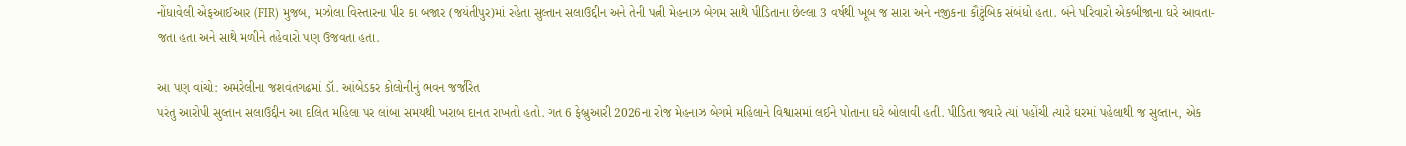નોંધાવેલી એફઆઈઆર (FIR) મુજબ, મઝોલા વિસ્તારના પીર કા બજાર (જયંતીપુર)માં રહેતા સુલ્તાન સલાઉદ્દીન અને તેની પત્ની મેહનાઝ બેગમ સાથે પીડિતાના છેલ્લા 3 વર્ષથી ખૂબ જ સારા અને નજીકના કૌટુંબિક સંબંધો હતા. બંને પરિવારો એકબીજાના ઘરે આવતા-જતા હતા અને સાથે મળીને તહેવારો પણ ઉજવતા હતા.

આ પણ વાંચો: અમરેલીના જશવંતગઢમાં ડૉ. આંબેડકર કોલોનીનું ભવન જર્જરિત
પરંતુ આરોપી સુલ્તાન સલાઉદ્દીન આ દલિત મહિલા પર લાંબા સમયથી ખરાબ દાનત રાખતો હતો. ગત 6 ફેબ્રુઆરી 2026ના રોજ મેહનાઝ બેગમે મહિલાને વિશ્વાસમાં લઈને પોતાના ઘરે બોલાવી હતી. પીડિતા જ્યારે ત્યાં પહોંચી ત્યારે ઘરમાં પહેલાથી જ સુલ્તાન, એક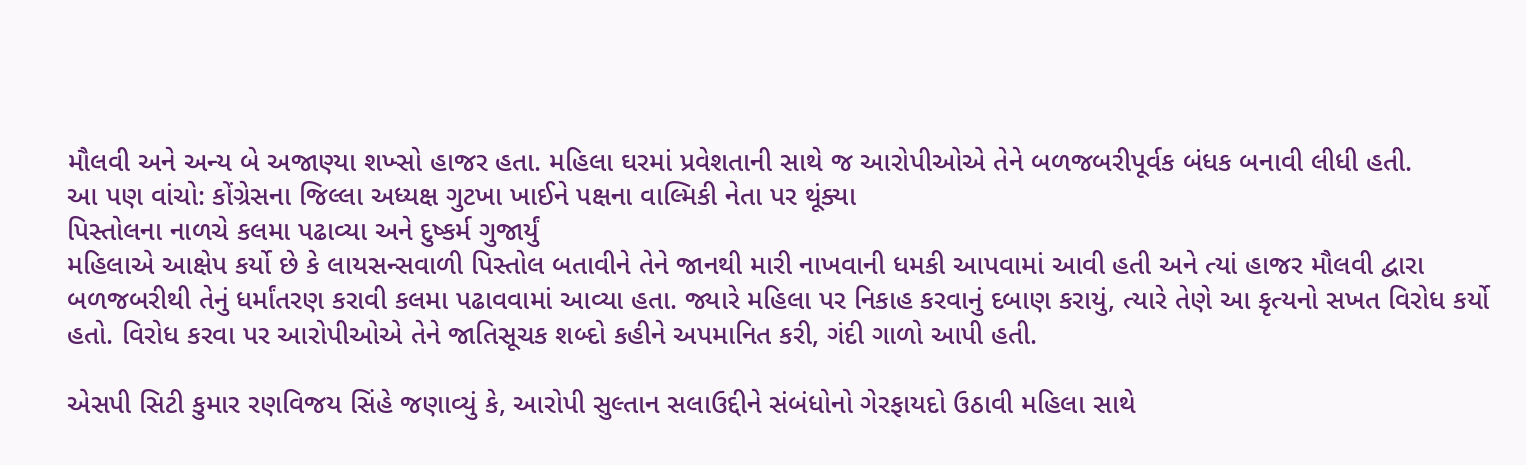મૌલવી અને અન્ય બે અજાણ્યા શખ્સો હાજર હતા. મહિલા ઘરમાં પ્રવેશતાની સાથે જ આરોપીઓએ તેને બળજબરીપૂર્વક બંધક બનાવી લીધી હતી.
આ પણ વાંચો: કોંગ્રેસના જિલ્લા અધ્યક્ષ ગુટખા ખાઈને પક્ષના વાલ્મિકી નેતા પર થૂંક્યા
પિસ્તોલના નાળચે કલમા પઢાવ્યા અને દુષ્કર્મ ગુજાર્યું
મહિલાએ આક્ષેપ કર્યો છે કે લાયસન્સવાળી પિસ્તોલ બતાવીને તેને જાનથી મારી નાખવાની ધમકી આપવામાં આવી હતી અને ત્યાં હાજર મૌલવી દ્વારા બળજબરીથી તેનું ધર્માંતરણ કરાવી કલમા પઢાવવામાં આવ્યા હતા. જ્યારે મહિલા પર નિકાહ કરવાનું દબાણ કરાયું, ત્યારે તેણે આ કૃત્યનો સખત વિરોધ કર્યો હતો. વિરોધ કરવા પર આરોપીઓએ તેને જાતિસૂચક શબ્દો કહીને અપમાનિત કરી, ગંદી ગાળો આપી હતી.

એસપી સિટી કુમાર રણવિજય સિંહે જણાવ્યું કે, આરોપી સુલ્તાન સલાઉદ્દીને સંબંધોનો ગેરફાયદો ઉઠાવી મહિલા સાથે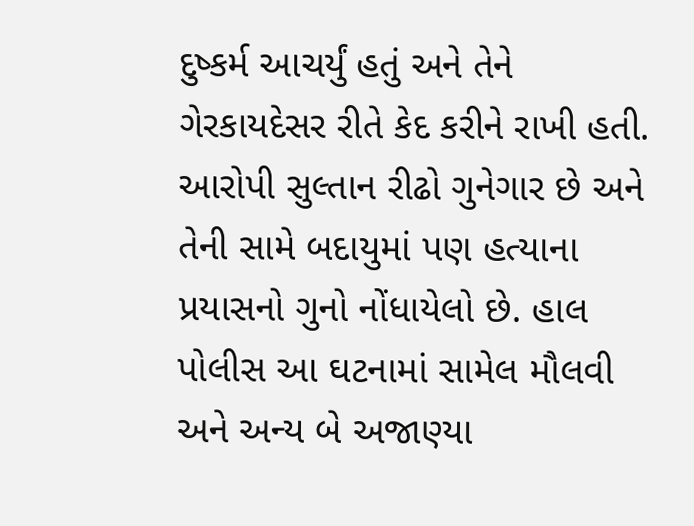દુષ્કર્મ આચર્યું હતું અને તેને ગેરકાયદેસર રીતે કેદ કરીને રાખી હતી. આરોપી સુલ્તાન રીઢો ગુનેગાર છે અને તેની સામે બદાયુમાં પણ હત્યાના પ્રયાસનો ગુનો નોંધાયેલો છે. હાલ પોલીસ આ ઘટનામાં સામેલ મૌલવી અને અન્ય બે અજાણ્યા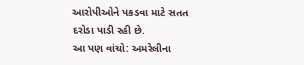આરોપીઓને પકડવા માટે સતત દરોડા પાડી રહી છે.
આ પણ વાંચો: અમરેલીના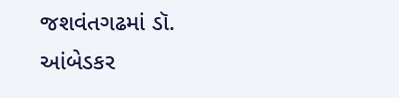જશવંતગઢમાં ડૉ. આંબેડકર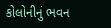કોલોનીનું ભવન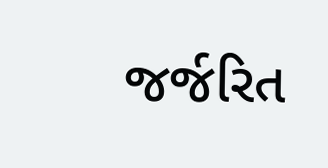જર્જરિત